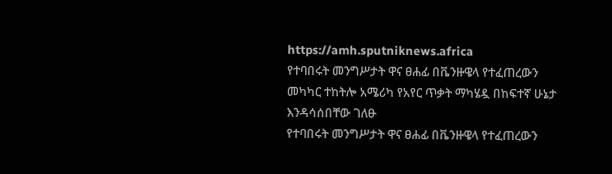https://amh.sputniknews.africa
የተባበሩት መንግሥታት ዋና ፀሐፊ በቬንዙዌላ የተፈጠረውን መካካር ተከትሎ አሜሪካ የአየር ጥቃት ማካሄዷ በከፍተኛ ሁኔታ እንዳሳሰበቸው ገለፁ
የተባበሩት መንግሥታት ዋና ፀሐፊ በቬንዙዌላ የተፈጠረውን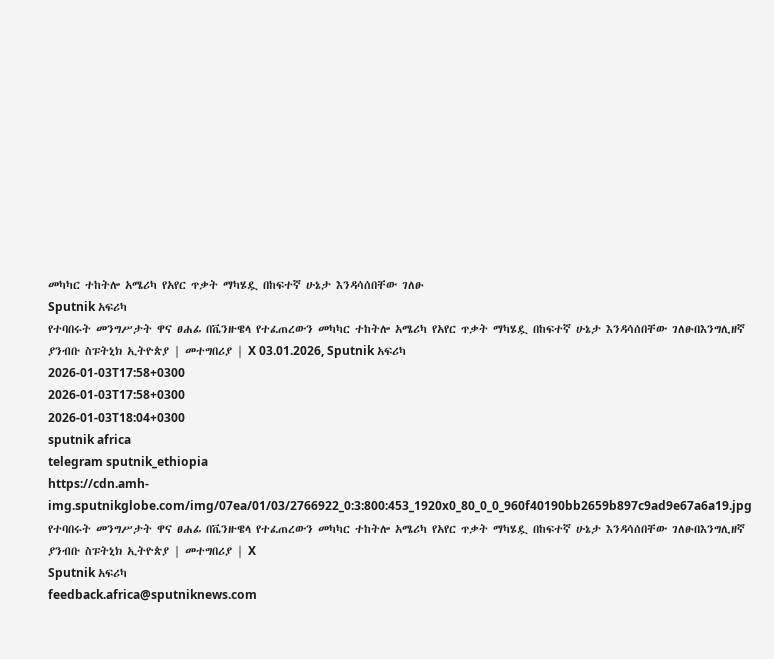መካካር ተከትሎ አሜሪካ የአየር ጥቃት ማካሄዷ በከፍተኛ ሁኔታ እንዳሳሰበቸው ገለፁ
Sputnik አፍሪካ
የተባበሩት መንግሥታት ዋና ፀሐፊ በቬንዙዌላ የተፈጠረውን መካካር ተከትሎ አሜሪካ የአየር ጥቃት ማካሄዷ በከፍተኛ ሁኔታ እንዳሳሰበቸው ገለፁበእንግሊዘኛ ያንብቡ ስፑትኒክ ኢትዮጵያ | መተግበሪያ | X 03.01.2026, Sputnik አፍሪካ
2026-01-03T17:58+0300
2026-01-03T17:58+0300
2026-01-03T18:04+0300
sputnik africa
telegram sputnik_ethiopia
https://cdn.amh-img.sputnikglobe.com/img/07ea/01/03/2766922_0:3:800:453_1920x0_80_0_0_960f40190bb2659b897c9ad9e67a6a19.jpg
የተባበሩት መንግሥታት ዋና ፀሐፊ በቬንዙዌላ የተፈጠረውን መካካር ተከትሎ አሜሪካ የአየር ጥቃት ማካሄዷ በከፍተኛ ሁኔታ እንዳሳሰበቸው ገለፁበእንግሊዘኛ ያንብቡ ስፑትኒክ ኢትዮጵያ | መተግበሪያ | X
Sputnik አፍሪካ
feedback.africa@sputniknews.com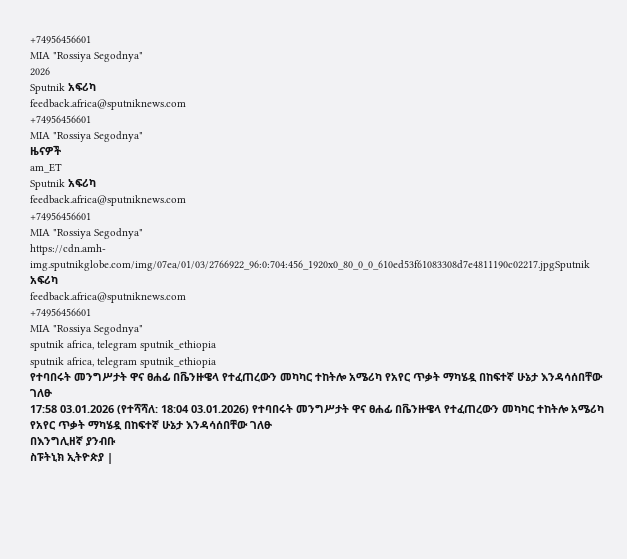+74956456601
MIA "Rossiya Segodnya"
2026
Sputnik አፍሪካ
feedback.africa@sputniknews.com
+74956456601
MIA "Rossiya Segodnya"
ዜናዎች
am_ET
Sputnik አፍሪካ
feedback.africa@sputniknews.com
+74956456601
MIA "Rossiya Segodnya"
https://cdn.amh-img.sputnikglobe.com/img/07ea/01/03/2766922_96:0:704:456_1920x0_80_0_0_610ed53f61083308d7e4811190c02217.jpgSputnik አፍሪካ
feedback.africa@sputniknews.com
+74956456601
MIA "Rossiya Segodnya"
sputnik africa, telegram sputnik_ethiopia
sputnik africa, telegram sputnik_ethiopia
የተባበሩት መንግሥታት ዋና ፀሐፊ በቬንዙዌላ የተፈጠረውን መካካር ተከትሎ አሜሪካ የአየር ጥቃት ማካሄዷ በከፍተኛ ሁኔታ እንዳሳሰበቸው ገለፁ
17:58 03.01.2026 (የተሻሻለ: 18:04 03.01.2026) የተባበሩት መንግሥታት ዋና ፀሐፊ በቬንዙዌላ የተፈጠረውን መካካር ተከትሎ አሜሪካ የአየር ጥቃት ማካሄዷ በከፍተኛ ሁኔታ እንዳሳሰበቸው ገለፁ
በእንግሊዘኛ ያንብቡ
ስፑትኒክ ኢትዮጵያ |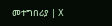መተግበሪያ | X